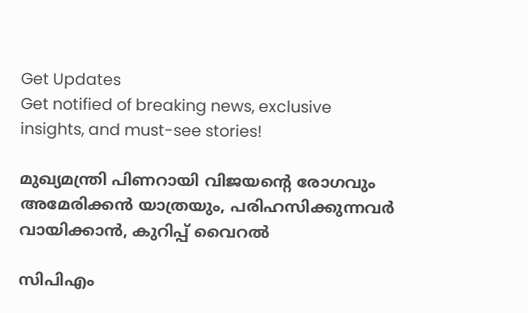Get Updates
Get notified of breaking news, exclusive insights, and must-see stories!

മുഖ്യമന്ത്രി പിണറായി വിജയന്റെ രോഗവും അമേരിക്കൻ യാത്രയും, പരിഹസിക്കുന്നവർ വായിക്കാൻ, കുറിപ്പ് വൈറൽ

സിപിഎം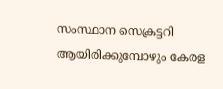സംസ്ഥാന സെക്രട്ടറി ആയിരിക്കുമ്പോഴും കേരള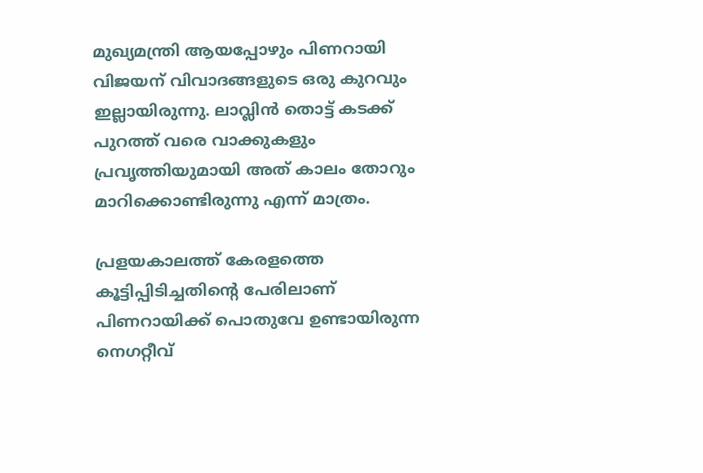മുഖ്യമന്ത്രി ആയപ്പോഴും പിണറായി വിജയന് വിവാദങ്ങളുടെ ഒരു കുറവും ഇല്ലായിരുന്നു. ലാവ്ലിൻ തൊട്ട് കടക്ക് പുറത്ത് വരെ വാക്കുകളും പ്രവൃത്തിയുമായി അത് കാലം തോറും മാറിക്കൊണ്ടിരുന്നു എന്ന് മാത്രം.

പ്രളയകാലത്ത് കേരളത്തെ കൂട്ടിപ്പിടിച്ചതിന്റെ പേരിലാണ് പിണറായിക്ക് പൊതുവേ ഉണ്ടായിരുന്ന നെഗറ്റീവ്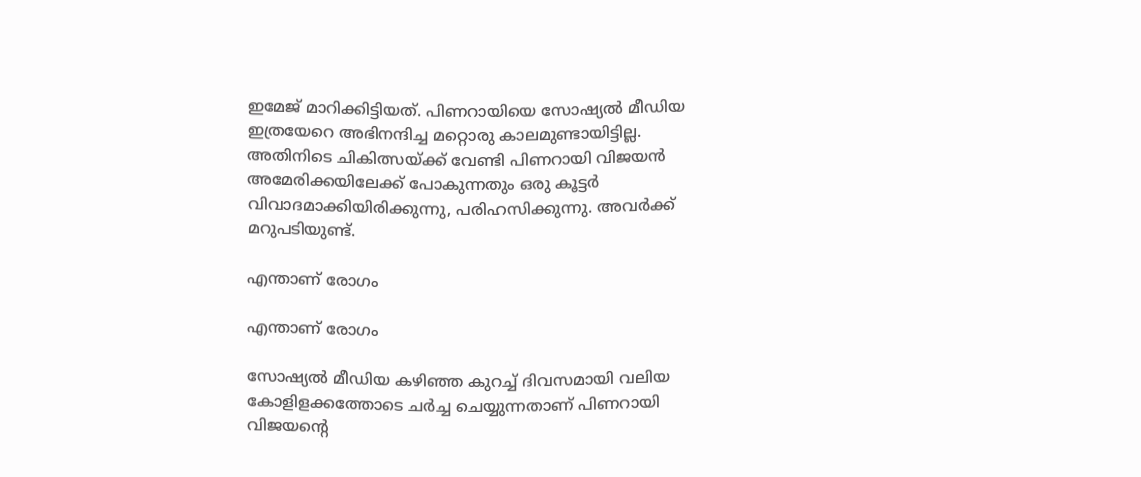ഇമേജ് മാറിക്കിട്ടിയത്. പിണറായിയെ സോഷ്യൽ മീഡിയ ഇത്രയേറെ അഭിനന്ദിച്ച മറ്റൊരു കാലമുണ്ടായിട്ടില്ല. അതിനിടെ ചികിത്സയ്ക്ക് വേണ്ടി പിണറായി വിജയൻ അമേരിക്കയിലേക്ക് പോകുന്നതും ഒരു കൂട്ടർ വിവാദമാക്കിയിരിക്കുന്നു, പരിഹസിക്കുന്നു. അവർക്ക് മറുപടിയുണ്ട്.

എന്താണ് രോഗം

എന്താണ് രോഗം

സോഷ്യല്‍ മീഡിയ കഴിഞ്ഞ കുറച്ച് ദിവസമായി വലിയ കോളിളക്കത്തോടെ ചര്‍ച്ച ചെയ്യുന്നതാണ് പിണറായി വിജയന്റെ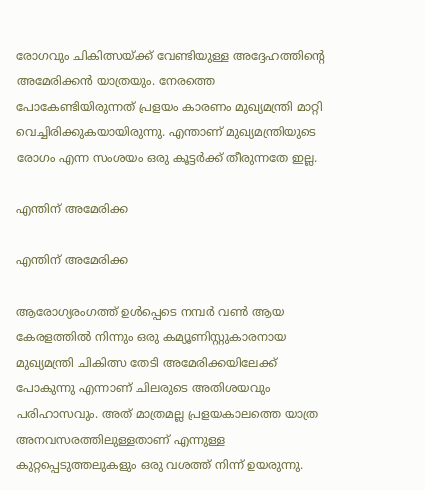രോഗവും ചികിത്സയ്ക്ക് വേണ്ടിയുള്ള അദ്ദേഹത്തിന്റെ അമേരിക്കന്‍ യാത്രയും. നേരത്തെ പോകേണ്ടിയിരുന്നത് പ്രളയം കാരണം മുഖ്യമന്ത്രി മാറ്റി വെച്ചിരിക്കുകയായിരുന്നു. എന്താണ് മുഖ്യമന്ത്രിയുടെ രോഗം എന്ന സംശയം ഒരു കൂട്ടര്‍ക്ക് തീരുന്നതേ ഇല്ല.

എന്തിന് അമേരിക്ക

എന്തിന് അമേരിക്ക

ആരോഗ്യരംഗത്ത് ഉള്‍പ്പെടെ നമ്പര്‍ വണ്‍ ആയ കേരളത്തില്‍ നിന്നും ഒരു കമ്യൂണിസ്റ്റുകാരനായ മുഖ്യമന്ത്രി ചികിത്സ തേടി അമേരിക്കയിലേക്ക് പോകുന്നു എന്നാണ് ചിലരുടെ അതിശയവും പരിഹാസവും. അത് മാത്രമല്ല പ്രളയകാലത്തെ യാത്ര അനവസരത്തിലുള്ളതാണ് എന്നുള്ള കുറ്റപ്പെടുത്തലുകളും ഒരു വശത്ത് നിന്ന് ഉയരുന്നു.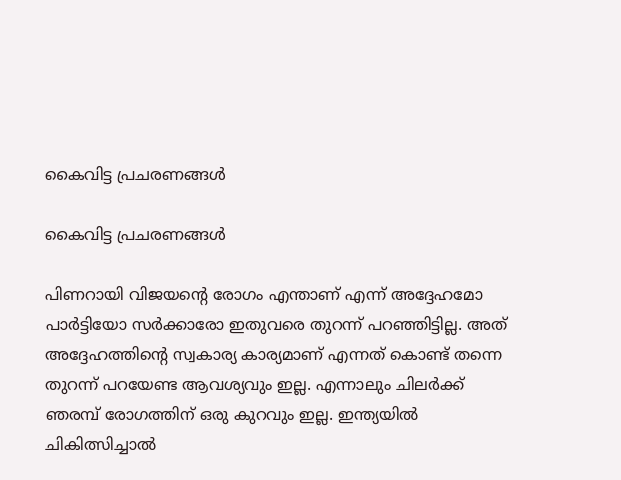കൈവിട്ട പ്രചരണങ്ങൾ

കൈവിട്ട പ്രചരണങ്ങൾ

പിണറായി വിജയന്റെ രോഗം എന്താണ് എന്ന് അദ്ദേഹമോ പാര്‍ട്ടിയോ സര്‍ക്കാരോ ഇതുവരെ തുറന്ന് പറഞ്ഞിട്ടില്ല. അത് അദ്ദേഹത്തിന്റെ സ്വകാര്യ കാര്യമാണ് എന്നത് കൊണ്ട് തന്നെ തുറന്ന് പറയേണ്ട ആവശ്യവും ഇല്ല. എന്നാലും ചിലര്‍ക്ക് ഞരമ്പ് രോഗത്തിന് ഒരു കുറവും ഇല്ല. ഇന്ത്യയില്‍ ചികിത്സിച്ചാല്‍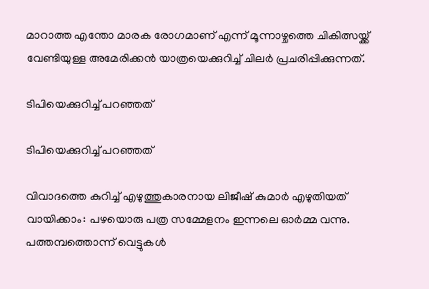മാറാത്ത എന്തോ മാരക രോഗമാണ് എന്ന് മൂന്നാഴ്ചത്തെ ചികിത്സയ്ക്ക് വേണ്ടിയുള്ള അമേരിക്കന്‍ യാത്രയെക്കുറിച്ച് ചിലര്‍ പ്രചരിപ്പിക്കുന്നത്.

ടിപിയെക്കുറിച്ച് പറഞ്ഞത്

ടിപിയെക്കുറിച്ച് പറഞ്ഞത്

വിവാദത്തെ കുറിച്ച് എഴുത്തുകാരനായ ലിജീഷ് കുമാർ എഴുതിയത് വായിക്കാം: പഴയൊരു പത്ര സമ്മേളനം ഇന്നലെ ഓർമ്മ വന്നു. പത്തമ്പത്തൊന്ന് വെട്ടുകൾ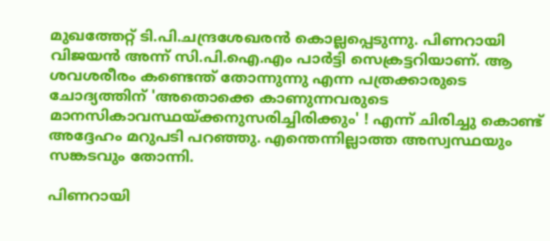മുഖത്തേറ്റ് ടി.പി.ചന്ദ്രശേഖരൻ കൊല്ലപ്പെടുന്നു. പിണറായി വിജയൻ അന്ന് സി.പി.ഐ.എം പാർട്ടി സെക്രട്ടറിയാണ്. ആ ശവശരീരം കണ്ടെന്ത് തോന്നുന്നു എന്ന പത്രക്കാരുടെ ചോദ്യത്തിന് 'അതൊക്കെ കാണുന്നവരുടെ മാനസികാവസ്ഥയ്ക്കനുസരിച്ചിരിക്കും' ! എന്ന് ചിരിച്ചു കൊണ്ട് അദ്ദേഹം മറുപടി പറഞ്ഞു. എന്തെന്നില്ലാത്ത അസ്വസ്ഥയും സങ്കടവും തോന്നി.

പിണറായി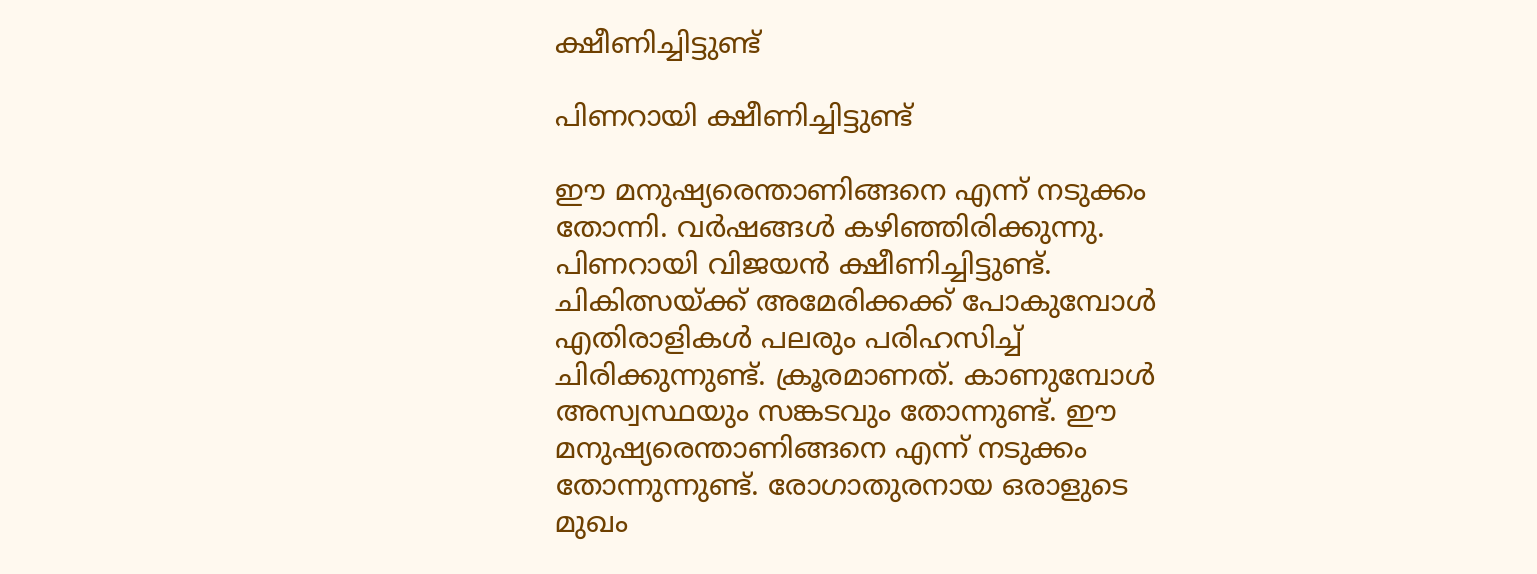ക്ഷീണിച്ചിട്ടുണ്ട്

പിണറായി ക്ഷീണിച്ചിട്ടുണ്ട്

ഈ മനുഷ്യരെന്താണിങ്ങനെ എന്ന് നടുക്കം തോന്നി. വർഷങ്ങൾ കഴിഞ്ഞിരിക്കുന്നു. പിണറായി വിജയൻ ക്ഷീണിച്ചിട്ടുണ്ട്. ചികിത്സയ്ക്ക് അമേരിക്കക്ക് പോകുമ്പോൾ എതിരാളികൾ പലരും പരിഹസിച്ച് ചിരിക്കുന്നുണ്ട്. ക്രൂരമാണത്. കാണുമ്പോൾ അസ്വസ്ഥയും സങ്കടവും തോന്നുണ്ട്. ഈ മനുഷ്യരെന്താണിങ്ങനെ എന്ന് നടുക്കം തോന്നുന്നുണ്ട്. രോഗാതുരനായ ഒരാളുടെ മുഖം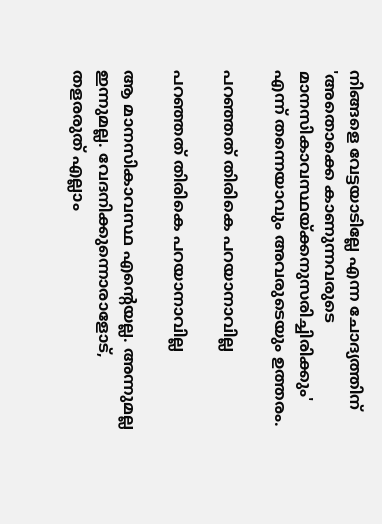നിങ്ങളെ വേട്ടയാടില്ലേ എന്ന ചോദ്യത്തിന് 'അതൊക്കെ കാണുന്നവരുടെ മാനസികാവസ്ഥയ്ക്കനുസരിച്ചിരിക്കും' എന്ന് തന്നെയാവും അവരുടെയും ഉത്തരം.

പറഞ്ഞത് തിരികെ പറയാനാവില്ല

പറഞ്ഞത് തിരികെ പറയാനാവില്ല

ആ മാനസികാവസ്ഥ എന്റെയല്ല. അന്നുമല്ല ഇന്നുമല്ല. വേദനിക്കുന്നൊരാളോട്, തളരരുത് എല്ലാം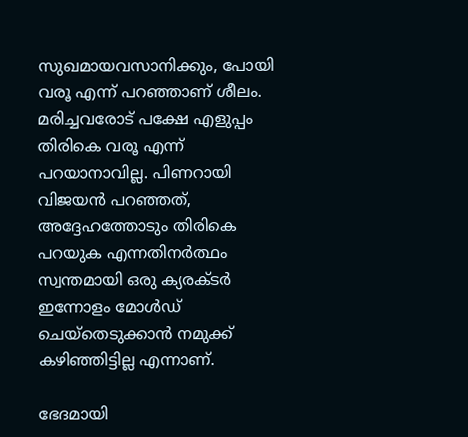സുഖമായവസാനിക്കും, പോയി വരൂ എന്ന് പറഞ്ഞാണ് ശീലം. മരിച്ചവരോട് പക്ഷേ എളുപ്പം തിരികെ വരൂ എന്ന് പറയാനാവില്ല. പിണറായി വിജയൻ പറഞ്ഞത്, അദ്ദേഹത്തോടും തിരികെ പറയുക എന്നതിനർത്ഥം സ്വന്തമായി ഒരു ക്യരക്ടർ ഇന്നോളം മോൾഡ് ചെയ്തെടുക്കാൻ നമുക്ക് കഴിഞ്ഞിട്ടില്ല എന്നാണ്.

ഭേദമായി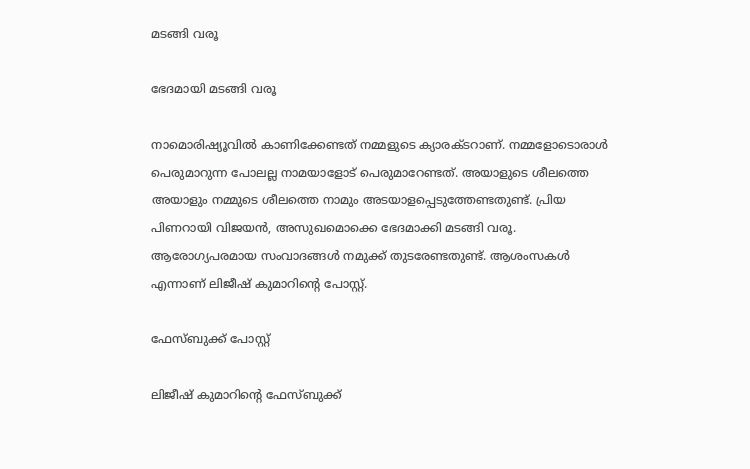മടങ്ങി വരൂ

ഭേദമായി മടങ്ങി വരൂ

നാമൊരിഷ്യൂവിൽ കാണിക്കേണ്ടത് നമ്മളുടെ ക്യാരക്ടറാണ്. നമ്മളോടൊരാൾ പെരുമാറുന്ന പോലല്ല നാമയാളോട് പെരുമാറേണ്ടത്. അയാളുടെ ശീലത്തെ അയാളും നമ്മുടെ ശീലത്തെ നാമും അടയാളപ്പെടുത്തേണ്ടതുണ്ട്. പ്രിയ പിണറായി വിജയൻ, അസുഖമൊക്കെ ഭേദമാക്കി മടങ്ങി വരൂ. ആരോഗ്യപരമായ സംവാദങ്ങൾ നമുക്ക് തുടരേണ്ടതുണ്ട്. ആശംസകൾ എന്നാണ് ലിജീഷ് കുമാറിന്റെ പോസ്റ്റ്.

ഫേസ്ബുക്ക് പോസ്റ്റ്

ലിജീഷ് കുമാറിന്റെ ഫേസ്ബുക്ക്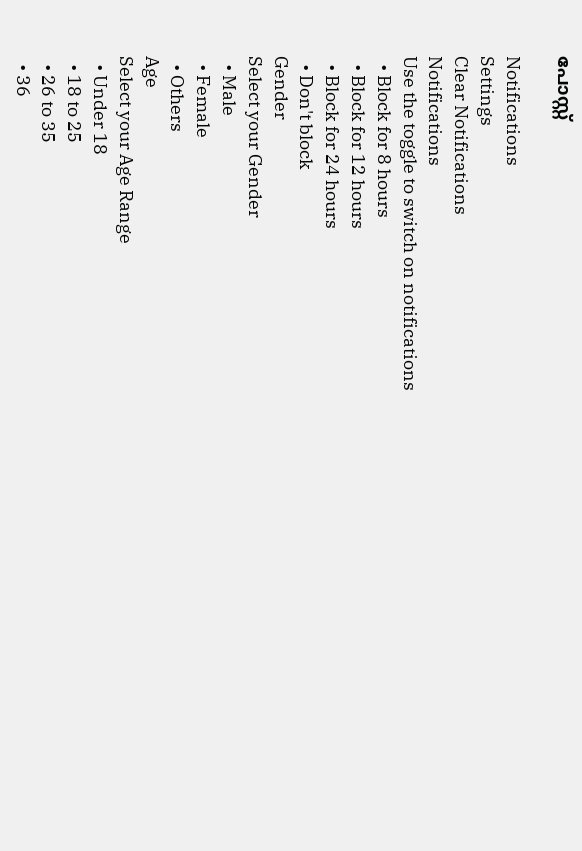പോസ്റ്റ്

Notifications
Settings
Clear Notifications
Notifications
Use the toggle to switch on notifications
  • Block for 8 hours
  • Block for 12 hours
  • Block for 24 hours
  • Don't block
Gender
Select your Gender
  • Male
  • Female
  • Others
Age
Select your Age Range
  • Under 18
  • 18 to 25
  • 26 to 35
  • 36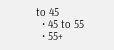to 45
  • 45 to 55
  • 55+